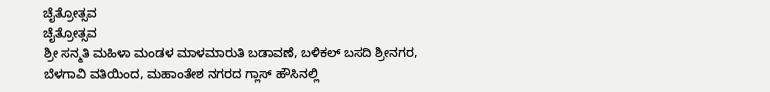ಚೈತ್ರೋತ್ಸವ
ಚೈತ್ರೋತ್ಸವ
ಶ್ರೀ ಸನ್ಮತಿ ಮಹಿಳಾ ಮಂಡಳ ಮಾಳಮಾರುತಿ ಬಡಾವಣೆ, ಬಳಿಕಲ್ ಬಸದಿ ಶ್ರೀನಗರ, ಬೆಳಗಾವಿ ವತಿಯಿಂದ, ಮಹಾಂತೇಶ ನಗರದ ಗ್ಲಾಸ್ ಹೌಸಿನಲ್ಲಿ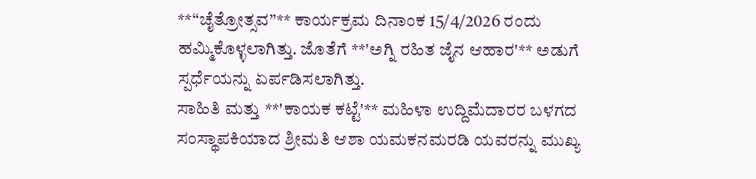**“ಚೈತ್ರೋತ್ಸವ”** ಕಾರ್ಯಕ್ರಮ ದಿನಾಂಕ 15/4/2026 ರಂದು ಹಮ್ಮಿಕೊಳ್ಳಲಾಗಿತ್ತು. ಜೊತೆಗೆ **'ಅಗ್ನಿ ರಹಿತ ಜೈನ ಆಹಾರ'** ಅಡುಗೆ ಸ್ಪರ್ಧೆಯನ್ನು ಏರ್ಪಡಿಸಲಾಗಿತ್ತು.
ಸಾಹಿತಿ ಮತ್ತು **'ಕಾಯಕ ಕಟ್ಟೆ'** ಮಹಿಳಾ ಉದ್ದಿಮೆದಾರರ ಬಳಗದ ಸಂಸ್ಥಾಪಕಿಯಾದ ಶ್ರೀಮತಿ ಆಶಾ ಯಮಕನಮರಡಿ ಯವರನ್ನು ಮುಖ್ಯ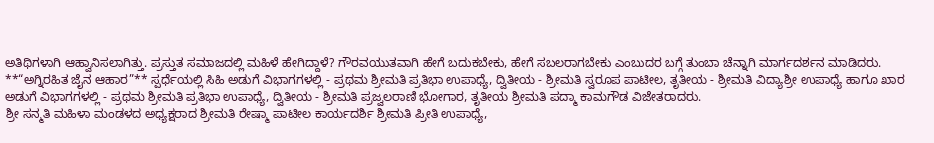ಅತಿಥಿಗಳಾಗಿ ಆಹ್ವಾನಿಸಲಾಗಿತ್ತು. ಪ್ರಸ್ತುತ ಸಮಾಜದಲ್ಲಿ ಮಹಿಳೆ ಹೇಗಿದ್ದಾಳೆ? ಗೌರವಯುತವಾಗಿ ಹೇಗೆ ಬದುಕಬೇಕು, ಹೇಗೆ ಸಬಲರಾಗಬೇಕು ಎಂಬುದರ ಬಗ್ಗೆ ತುಂಬಾ ಚೆನ್ನಾಗಿ ಮಾರ್ಗದರ್ಶನ ಮಾಡಿದರು.
**“ಅಗ್ನಿರಹಿತ ಜೈನ ಆಹಾರ”** ಸ್ಪರ್ಧೆಯಲ್ಲಿ ಸಿಹಿ ಅಡುಗೆ ವಿಭಾಗಗಳಲ್ಲಿ - ಪ್ರಥಮ ಶ್ರೀಮತಿ ಪ್ರತಿಭಾ ಉಪಾಧ್ಯೆ, ದ್ವಿತೀಯ - ಶ್ರೀಮತಿ ಸ್ವರೂಪ ಪಾಟೀಲ, ತೃತೀಯ - ಶ್ರೀಮತಿ ವಿದ್ಯಾಶ್ರೀ ಉಪಾಧ್ಯೆ ಹಾಗೂ ಖಾರ ಅಡುಗೆ ವಿಭಾಗಗಳಲ್ಲಿ - ಪ್ರಥಮ ಶ್ರೀಮತಿ ಪ್ರತಿಭಾ ಉಪಾಧ್ಯೆ, ದ್ವಿತೀಯ - ಶ್ರೀಮತಿ ಪ್ರಜ್ವಲರಾಣಿ ಭೋಗಾರ, ತೃತೀಯ ಶ್ರೀಮತಿ ಪದ್ಮಾ ಕಾಮಗೌಡ ವಿಜೇತರಾದರು.
ಶ್ರೀ ಸನ್ಮತಿ ಮಹಿಳಾ ಮಂಡಳದ ಅಧ್ಯಕ್ಷರಾದ ಶ್ರೀಮತಿ ರೇಷ್ಮಾ ಪಾಟೀಲ ಕಾರ್ಯದರ್ಶಿ ಶ್ರೀಮತಿ ಪ್ರೀತಿ ಉಪಾಧ್ಯೆ,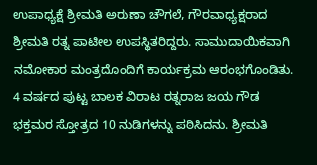ಉಪಾಧ್ಯಕ್ಷೆ ಶ್ರೀಮತಿ ಅರುಣಾ ಚೌಗಲೆ, ಗೌರವಾಧ್ಯಕ್ಷರಾದ ಶ್ರೀಮತಿ ರತ್ನ ಪಾಟೀಲ ಉಪಸ್ಥಿತರಿದ್ದರು. ಸಾಮುದಾಯಿಕವಾಗಿ ನಮೋಕಾರ ಮಂತ್ರದೊಂದಿಗೆ ಕಾರ್ಯಕ್ರಮ ಆರಂಭಗೊಂಡಿತು.
4 ವರ್ಷದ ಪುಟ್ಟ ಬಾಲಕ ವಿರಾಟ ರತ್ನರಾಜ ಜಯ ಗೌಡ ಭಕ್ತಮರ ಸ್ತೋತ್ರದ 10 ನುಡಿಗಳನ್ನು ಪಠಿಸಿದನು. ಶ್ರೀಮತಿ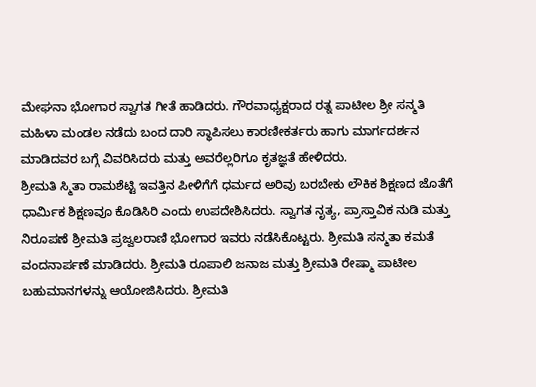ಮೇಘನಾ ಭೋಗಾರ ಸ್ವಾಗತ ಗೀತೆ ಹಾಡಿದರು. ಗೌರವಾಧ್ಯಕ್ಷರಾದ ರತ್ನ ಪಾಟೀಲ ಶ್ರೀ ಸನ್ಮತಿ ಮಹಿಳಾ ಮಂಡಲ ನಡೆದು ಬಂದ ದಾರಿ ಸ್ಥಾಪಿಸಲು ಕಾರಣೀಕರ್ತರು ಹಾಗು ಮಾರ್ಗದರ್ಶನ ಮಾಡಿದವರ ಬಗ್ಗೆ ವಿವರಿಸಿದರು ಮತ್ತು ಅವರೆಲ್ಲರಿಗೂ ಕೃತಜ್ಞತೆ ಹೇಳಿದರು.
ಶ್ರೀಮತಿ ಸ್ಮಿತಾ ರಾಮಶೆಟ್ಟಿ ಇವತ್ತಿನ ಪೀಳಿಗೆಗೆ ಧರ್ಮದ ಅರಿವು ಬರಬೇಕು ಲೌಕಿಕ ಶಿಕ್ಷಣದ ಜೊತೆಗೆ ಧಾರ್ಮಿಕ ಶಿಕ್ಷಣವೂ ಕೊಡಿಸಿರಿ ಎಂದು ಉಪದೇಶಿಸಿದರು. ಸ್ವಾಗತ ನೃತ್ಯ, ಪ್ರಾಸ್ತಾವಿಕ ನುಡಿ ಮತ್ತು ನಿರೂಪಣೆ ಶ್ರೀಮತಿ ಪ್ರಜ್ವಲರಾಣಿ ಭೋಗಾರ ಇವರು ನಡೆಸಿಕೊಟ್ಟರು. ಶ್ರೀಮತಿ ಸನ್ಮತಾ ಕಮತೆ ವಂದನಾರ್ಪಣೆ ಮಾಡಿದರು. ಶ್ರೀಮತಿ ರೂಪಾಲಿ ಜನಾಜ ಮತ್ತು ಶ್ರೀಮತಿ ರೇಷ್ಮಾ ಪಾಟೀಲ ಬಹುಮಾನಗಳನ್ನು ಆಯೋಜಿಸಿದರು. ಶ್ರೀಮತಿ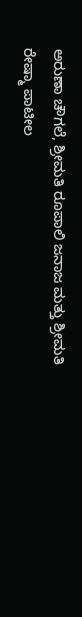ಅರುಣಾ ಚೌಗಲೆ, ಶ್ರೀಮತಿ ರೂಪಾಲಿ ಜನಾಜ ಮತ್ತು ಶ್ರೀಮತಿ ರೇಷ್ಮಾ ಪಾಟೀಲ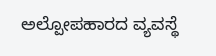ಅಲ್ಪೋಪಹಾರದ ವ್ಯವಸ್ಥೆ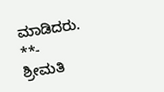ಮಾಡಿದರು.
**- ಶ್ರೀಮತಿ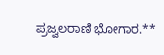ಪ್ರಜ್ವಲರಾಣಿ ಭೋಗಾರ.**